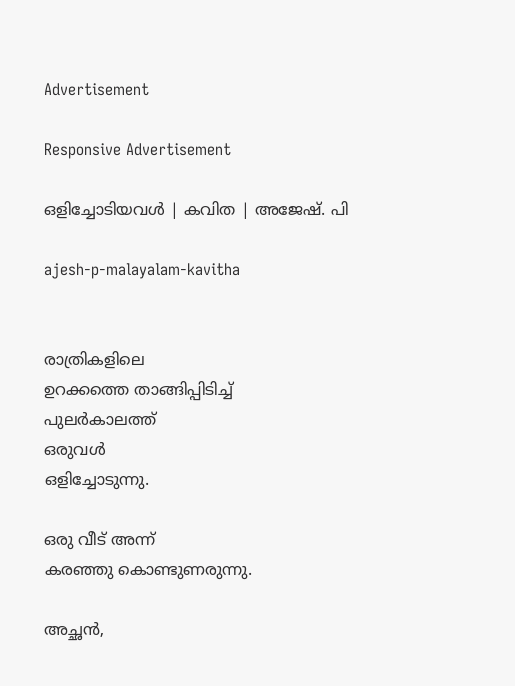Advertisement

Responsive Advertisement

ഒളിച്ചോടിയവള്‍ | കവിത | അജേഷ്. പി

ajesh-p-malayalam-kavitha


രാത്രികളിലെ
ഉറക്കത്തെ താങ്ങിപ്പിടിച്ച്
പുലര്‍കാലത്ത്
ഒരുവള്‍
ഒളിച്ചോടുന്നു.

ഒരു വീട് അന്ന്
കരഞ്ഞു കൊണ്ടുണരുന്നു.

അച്ഛന്‍,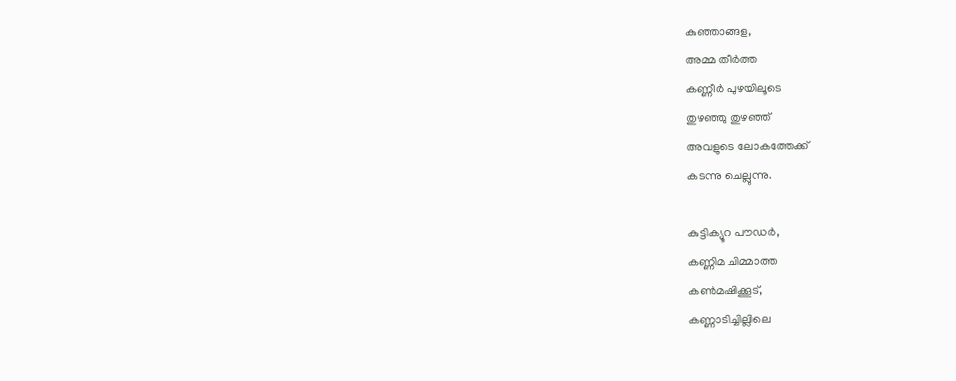കുഞ്ഞാങ്ങള,
അമ്മ തീര്‍ത്ത
കണ്ണീര്‍ പുഴയിലൂടെ
തുഴഞ്ഞു തുഴഞ്ഞ്
അവളുടെ ലോകത്തേക്ക്
കടന്നു ചെല്ലുന്നു.

കുട്ടിക്യൂറ പൗഡര്‍,
കണ്ണിമ ചിമ്മാത്ത
കണ്‍മഷിക്കൂട്,
കണ്ണാടിച്ചില്ലിലെ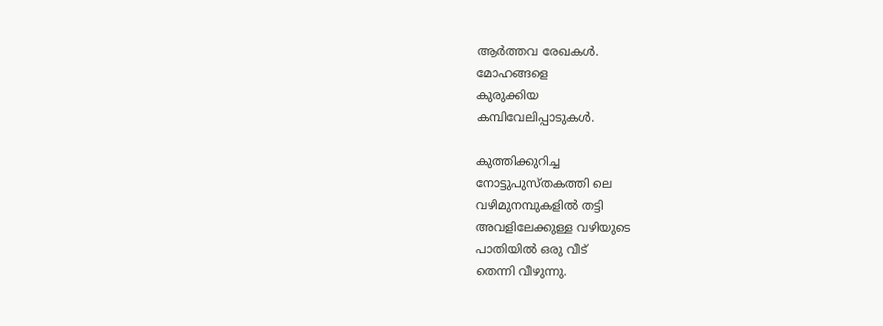ആര്‍ത്തവ രേഖകള്‍.
മോഹങ്ങളെ
കുരുക്കിയ
കമ്പിവേലിപ്പാടുകള്‍.

കുത്തിക്കുറിച്ച
നോട്ടുപുസ്തകത്തി ലെ
വഴിമുനമ്പുകളില്‍ തട്ടി
അവളിലേക്കുള്ള വഴിയുടെ
പാതിയില്‍ ഒരു വീട്
തെന്നി വീഴുന്നു.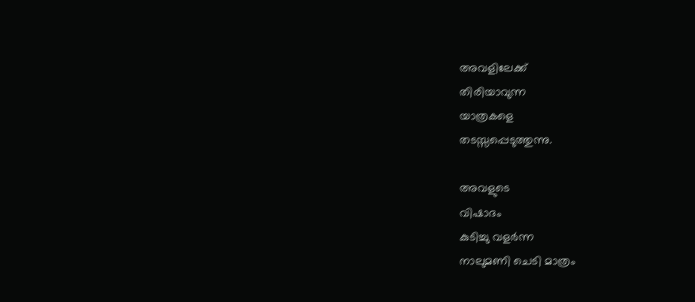അവളിലേക്ക്
തിരിയാവുന്ന
യാത്രകളെ
തടസ്സപ്പെടുത്തുന്നു.

അവളുടെ
വിഷാദം
കുടിച്ചു വളര്‍ന്ന
നാലുമണി ചെടി മാത്രം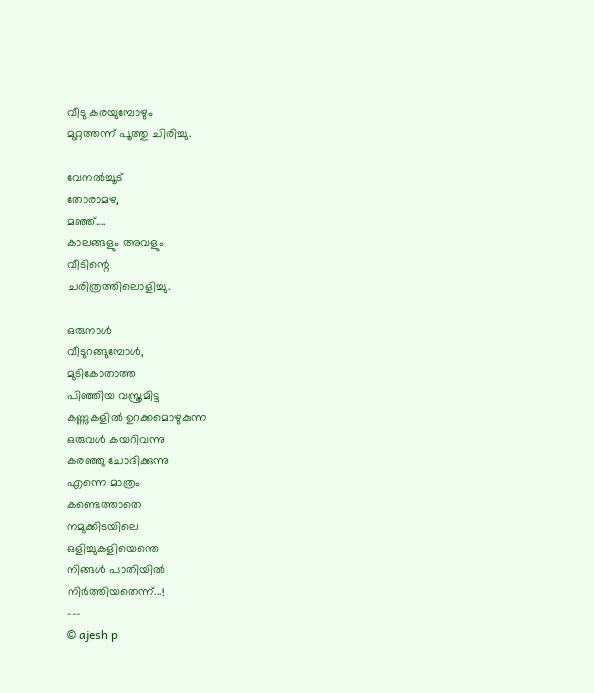വീടു കരയുമ്പോഴും
മുറ്റത്തന്ന് പൂത്തു ചിരിച്ചു.

വേനല്‍ച്ചൂട്
തോരാമഴ,
മഞ്ഞ്....
കാലങ്ങളും അവളും
വീടിന്റെ
ചരിത്രത്തിലൊളിച്ചു.

ഒരുനാള്‍
വീടുറങ്ങുമ്പോള്‍,
മുടികോതാത്ത
പിഞ്ഞിയ വസ്ത്രമിട്ട
കണ്ണുകളില്‍ ഉറക്കമൊഴുകുന്ന
ഒരുവള്‍ കയറിവന്നു
കരഞ്ഞു ചോദിക്കുന്നു
എന്നെ മാത്രം
കണ്ടെത്താതെ
നമുക്കിടയിലെ
ഒളിച്ചുകളിയെന്തെ
നിങ്ങള്‍ പാതിയില്‍
നിര്‍ത്തിയതെന്ന്...!
---
© ajesh p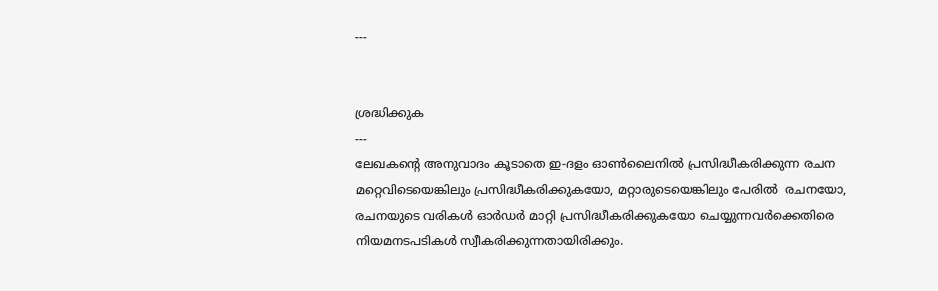---


ശ്രദ്ധിക്കുക
---
ലേഖകന്റെ അനുവാദം കൂടാതെ ഇ-ദളം ഓണ്‍ലൈനില്‍ പ്രസിദ്ധീകരിക്കുന്ന രചന മറ്റെവിടെയെങ്കിലും പ്രസിദ്ധീകരിക്കുകയോ, മറ്റാരുടെയെങ്കിലും പേരില്‍  രചനയോ,  രചനയുടെ വരികള്‍ ഓര്‍ഡര്‍ മാറ്റി പ്രസിദ്ധീകരിക്കുകയോ ചെയ്യുന്നവര്‍ക്കെതിരെ നിയമനടപടികള്‍ സ്വീകരിക്കുന്നതായിരിക്കും.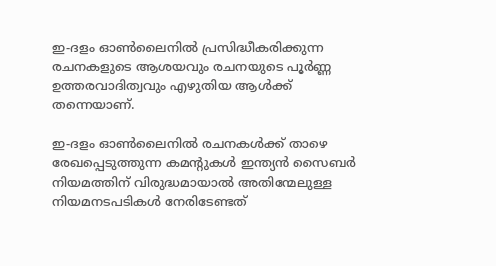ഇ-ദളം ഓണ്‍ലൈനില്‍ പ്രസിദ്ധീകരിക്കുന്ന രചനകളുടെ ആശയവും രചനയുടെ പൂര്‍ണ്ണ ഉത്തരവാദിത്വവും എഴുതിയ ആള്‍ക്ക് തന്നെയാണ്.

ഇ-ദളം ഓണ്‍ലൈനില്‍ രചനകള്‍ക്ക് താഴെ രേഖപ്പെടുത്തുന്ന കമന്റുകള്‍ ഇന്ത്യന്‍ സൈബര്‍ നിയമത്തിന് വിരുദ്ധമായാല്‍ അതിന്മേലുള്ള നിയമനടപടികള്‍ നേരിടേണ്ടത്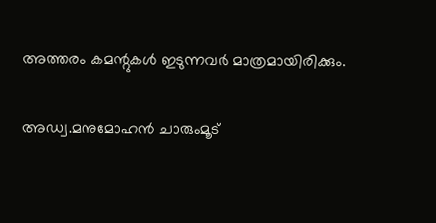അത്തരം കമന്റുകള്‍ ഇടുന്നവര്‍ മാത്രമായിരിക്കും.

അഡ്വ.മനുമോഹന്‍ ചാരുംമൂട്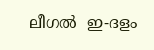ലീഗല്‍  ഇ-ദളം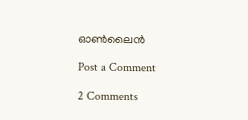ഓണ്‍ലൈന്‍

Post a Comment

2 Comments